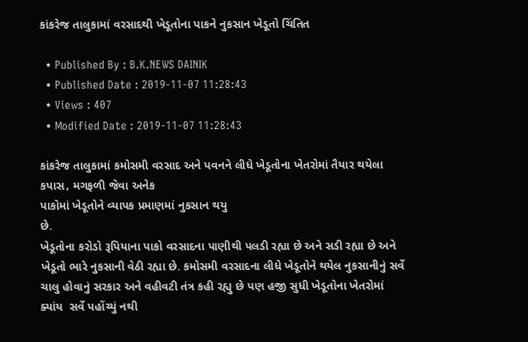કાંકરેજ તાલુકામાં વરસાદથી ખેડૂતોના પાકને નુકસાન ખેડૂતો ચિંતિત

  • Published By : B.K.NEWS DAINIK
  • Published Date : 2019-11-07 11:28:43
  • Views : 407
  • Modified Date : 2019-11-07 11:28:43

કાંકરેજ તાલુકામાં કમોસમી વરસાદ અને પવનને લીધે ખેડૂતોના ખેતરોમાં તૈયાર થયેલા કપાસ, મગફળી જેવા અનેક
પાકોમાં ખેડૂતોને વ્યાપક પ્રમાણમાં નુકસાન થયુ
છે.
ખેડૂતોના કરોડો રૂપિયાના પાકો વરસાદના પાણીથી પલડી રહ્યા છે અને સડી રહ્યા છે અને ખેડૂતો ભારે નુકસાની વેઠી રહ્યા છે. કમોસમી વરસાદના લીધે ખેડૂતોને થયેલ નુકસાનીનું સર્વે ચાલુ હોવાનું સરકાર અને વહીવટી તંત્ર કહી રહ્યુ છે પણ હજી સુધી ખેડૂતોના ખેતરોમાં ક્યાંય  સર્વે પહોંચ્યું નથી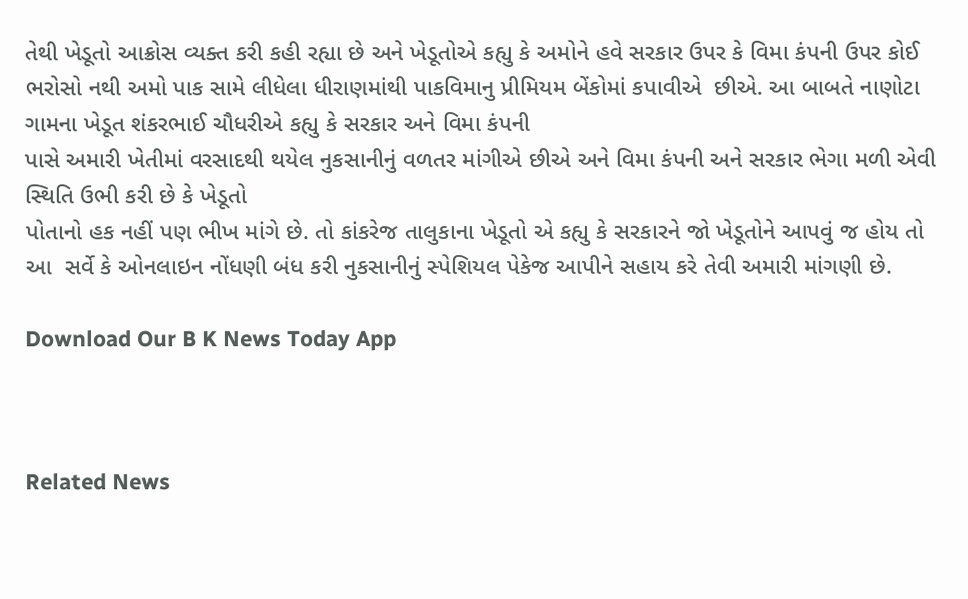તેથી ખેડૂતો આક્રોસ વ્યક્ત કરી કહી રહ્યા છે અને ખેડૂતોએ કહ્યુ કે અમોને હવે સરકાર ઉપર કે વિમા કંપની ઉપર કોઈ ભરોસો નથી અમો પાક સામે લીધેલા ધીરાણમાંથી પાકવિમાનુ પ્રીમિયમ બેંકોમાં કપાવીએ  છીએ. આ બાબતે નાણોટા ગામના ખેડૂત શંકરભાઈ ચૌધરીએ કહ્યુ કે સરકાર અને વિમા કંપની
પાસે અમારી ખેતીમાં વરસાદથી થયેલ નુકસાનીનું વળતર માંગીએ છીએ અને વિમા કંપની અને સરકાર ભેગા મળી એવી સ્થિતિ ઉભી કરી છે કે ખેડૂતો
પોતાનો હક નહીં પણ ભીખ માંગે છે. તો કાંકરેજ તાલુકાના ખેડૂતો એ કહ્યુ કે સરકારને જો ખેડૂતોને આપવું જ હોય તો
આ  સર્વે કે ઓનલાઇન નોંધણી બંધ કરી નુકસાનીનું સ્પેશિયલ પેકેજ આપીને સહાય કરે તેવી અમારી માંગણી છે.

Download Our B K News Today App



Related News